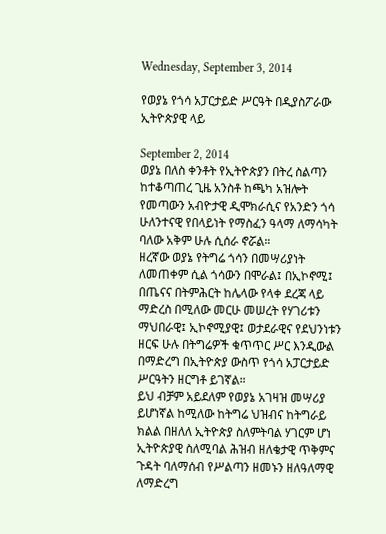Wednesday, September 3, 2014

የወያኔ የጎሳ አፓርታይድ ሥርዓት በዲያስፖራው ኢትዮጵያዊ ላይ

September 2, 2014
ወያኔ በለስ ቀንቶት የኢትዮጵያን በትረ ስልጣን ከተቆጣጠረ ጊዜ አንስቶ ከጫካ አዝሎት የመጣውን አብዮታዊ ዲሞክራሲና የአንድን ጎሳ ሁለንተናዊ የበላይነት የማስፈን ዓላማ ለማሳካት ባለው አቅም ሁሉ ሲሰራ ኖሯል።
ዘረኛው ወያኔ የትግሬ ጎሳን በመሣሪያነት ለመጠቀም ሲል ጎሳውን በሞራል፤ በኢኮኖሚ፤ በጤናና በትምሕርት ከሌላው የላቀ ደረጃ ላይ ማድረስ በሚለው መርሁ መሠረት የሃገሪቱን ማህበራዊ፤ ኢኮኖሚያዊ፤ ወታደራዊና የደህንነቱን ዘርፍ ሁሉ በትግሬዎች ቁጥጥር ሥር እንዲውል በማድረግ በኢትዮጵያ ውስጥ የጎሳ አፓርታይድ ሥርዓትን ዘርግቶ ይገኛል።
ይህ ብቻም አይደለም የወያኔ አገዛዝ መሣሪያ ይሆነኛል ከሚለው ከትግሬ ህዝብና ከትግራይ ክልል በዘለለ ኢትዮጵያ ስለምትባል ሃገርም ሆነ ኢትዮጵያዊ ስለሚባል ሕዝብ ዘለቄታዊ ጥቅምና ጉዳት ባለማሰብ የሥልጣን ዘመኑን ዘለዓለማዊ ለማድረግ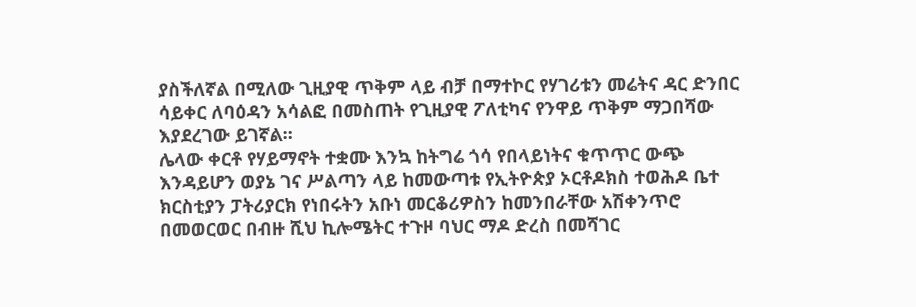ያስችለኛል በሚለው ጊዚያዊ ጥቅም ላይ ብቻ በማተኮር የሃገሪቱን መሬትና ዳር ድንበር ሳይቀር ለባዕዳን አሳልፎ በመስጠት የጊዚያዊ ፖለቲካና የንዋይ ጥቅም ማጋበሻው እያደረገው ይገኛል።
ሌላው ቀርቶ የሃይማኖት ተቋሙ እንኳ ከትግሬ ጎሳ የበላይነትና ቁጥጥር ውጭ እንዳይሆን ወያኔ ገና ሥልጣን ላይ ከመውጣቱ የኢትዮጵያ ኦርቶዶክስ ተወሕዶ ቤተ ክርስቲያን ፓትሪያርክ የነበሩትን አቡነ መርቆሪዎስን ከመንበራቸው አሽቀንጥሮ በመወርወር በብዙ ሺህ ኪሎሜትር ተጉዞ ባህር ማዶ ድረስ በመሻገር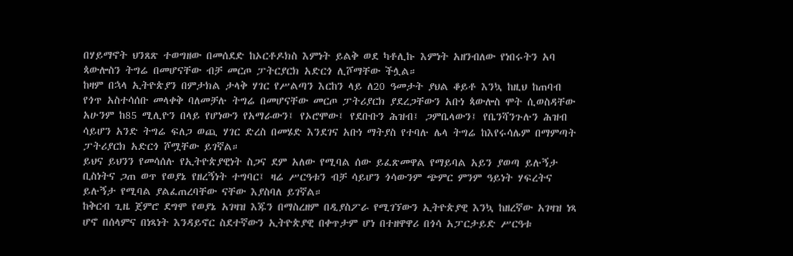በሃይማኖት ህንጸጽ ተወግዘው በመሰደድ ከኦርቶዶክስ እምነት ይልቅ ወደ ካቶሊኩ እምነት አዘንብለው የነበሩትን አባ ጳውሎስን ትግሬ በመሆናቸው ብቻ መርጦ ፓትርያርክ አድርጎ ሊሾማቸው ችሏል።
ከዛም በኋላ ኢትዮጵያን በምታክል ታላቅ ሃገር የሥልጣን እርከን ላይ ለ20 ዓመታት ያህል ቆይቶ እንኳ ከዚህ ከጠባብ የጎጥ አስተሳሰቡ መላቀቅ ባለመቻሉ ትግሬ በመሆናቸው መርጦ ፓትሪያርክ ያደረጋቸውን አቡነ ጳውሎስ ሞት ሲወስዳቸው አሁንም ከ85 ሚሊዮን በላይ የሆነውን የአማራውን፤ የኦሮሞው፤ የደቡቡን ሕዝብ፤ ጋምቤላውን፤ የቤንሻንጉሉን ሕዝብ ሳይሆን አንድ ትግሬ ፍለጋ ወጪ ሃገር ድረስ በመሄድ እንደገና አቡነ ማትያስ የተባሉ ሌላ ትግሬ ከእየሩሳሌም በማምጣት ፓትሪያርክ አድርጎ ሾሟቸው ይገኛል።
ይህና ይህንን የመሳሰሉ የኢትዮጵያዊነት ስጋና ደም አለው የሚባል ሰው ይፈጽመዋል የማይባል አይን ያወጣ ይሉኝታ ቢስነትና ጋጠ ወጥ የወያኔ የዘረኝነት ተግባር፤ ዛሬ ሥርዓቱን ብቻ ሳይሆን ጎሳውንም ጭምር ምንም ዓይነት ሃፍረትና ይሉኝታ የሚባል ያልፈጠረባቸው ናቸው እያስባለ ይገኛል።
ከቅርብ ጊዜ ጀምሮ ደግሞ የወያኔ አገዛዝ እጁን በማስረዘም በዲያስፖራ የሚገኘውን ኢትዮጵያዊ እንኳ ከዘረኛው አገዛዝ ነጻ ሆኖ በሰላምና በነጻነት እንዳይኖር ስደተኛውን ኢትዮጵያዊ በቀጥታም ሆነ በተዘዋዋሪ በጎሳ አፓርታይድ ሥርዓቱ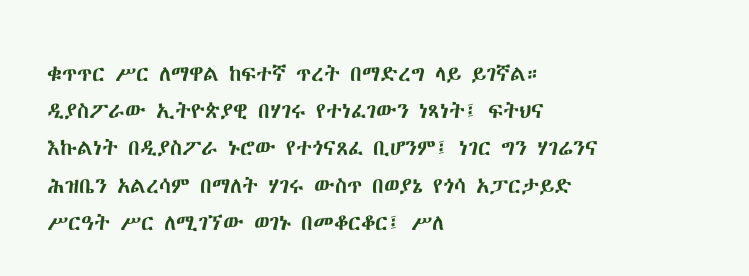ቁጥጥር ሥር ለማዋል ከፍተኛ ጥረት በማድረግ ላይ ይገኛል።
ዲያስፖራው ኢትዮጵያዊ በሃገሩ የተነፈገውን ነጻነት፤ ፍትህና እኩልነት በዲያስፖራ ኑሮው የተጎናጸፈ ቢሆንም፤ ነገር ግን ሃገሬንና ሕዝቤን አልረሳም በማለት ሃገሩ ውስጥ በወያኔ የጎሳ አፓርታይድ ሥርዓት ሥር ለሚገኘው ወገኑ በመቆርቆር፤ ሥለ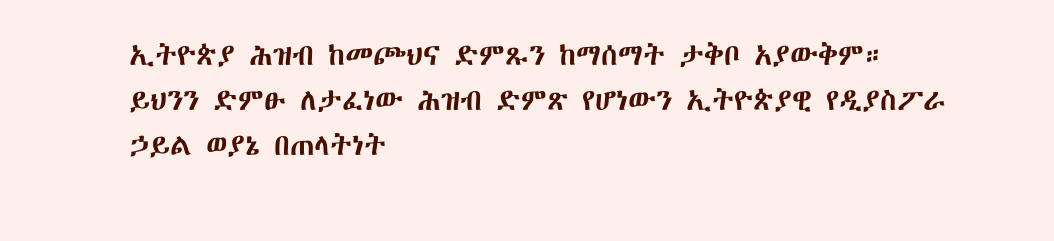ኢትዮጵያ ሕዝብ ከመጮህና ድምጹን ከማሰማት ታቅቦ አያውቅም።
ይህንን ድምፁ ለታፈነው ሕዝብ ድምጽ የሆነውን ኢትዮጵያዊ የዲያስፖራ ኃይል ወያኔ በጠላትነት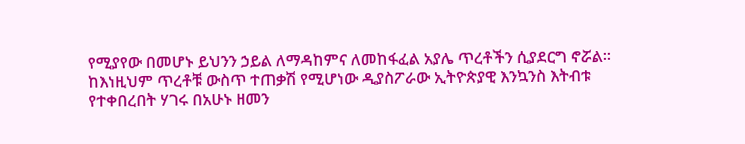የሚያየው በመሆኑ ይህንን ኃይል ለማዳከምና ለመከፋፈል አያሌ ጥረቶችን ሲያደርግ ኖሯል።
ከእነዚህም ጥረቶቹ ውስጥ ተጠቃሽ የሚሆነው ዲያስፖራው ኢትዮጵያዊ እንኳንስ እትብቱ የተቀበረበት ሃገሩ በአሁኑ ዘመን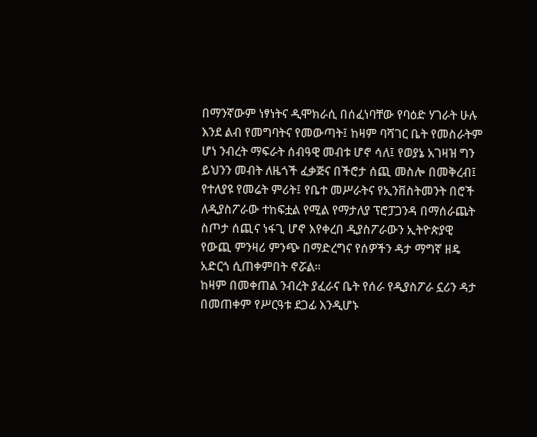በማንኛውም ነፃነትና ዲሞክራሲ በሰፈነባቸው የባዕድ ሃገራት ሁሉ እንደ ልብ የመግባትና የመውጣት፤ ከዛም ባሻገር ቤት የመስራትም ሆነ ንብረት ማፍራት ሰብዓዊ መብቱ ሆኖ ሳለ፤ የወያኔ አገዛዝ ግን ይህንን መብት ለዜጎች ፈቃጅና በችሮታ ሰጪ መስሎ በመቅረብ፤ የተለያዩ የመሬት ምሪት፤ የቤተ መሥራትና የኢንቨስትመንት በሮች ለዲያስፖራው ተከፍቷል የሚል የማታለያ ፕሮፓጋንዳ በማሰራጨት ስጦታ ሰጪና ነፋጊ ሆኖ እየቀረበ ዲያስፖራውን ኢትዮጵያዊ የውጪ ምንዛሪ ምንጭ በማድረግና የሰዎችን ዳታ ማግኛ ዘዴ አድርጎ ሲጠቀምበት ኖሯል።
ከዛም በመቀጠል ንብረት ያፈራና ቤት የሰራ የዲያስፖራ ኗሪን ዳታ በመጠቀም የሥርዓቱ ደጋፊ እንዲሆኑ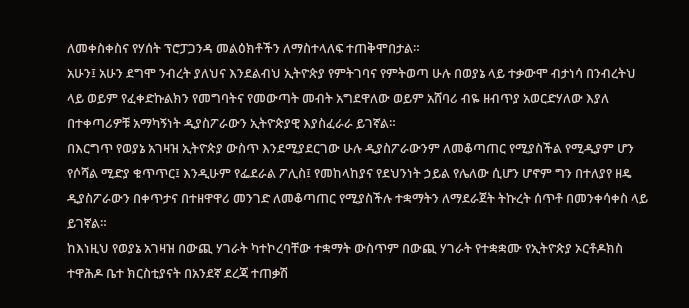ለመቀስቀስና የሃሰት ፕሮፓጋንዳ መልዕክቶችን ለማስተላለፍ ተጠቅሞበታል።
አሁን፤ አሁን ደግሞ ንብረት ያለህና እንደልብህ ኢትዮጵያ የምትገባና የምትወጣ ሁሉ በወያኔ ላይ ተቃውሞ ብታነሳ በንብረትህ ላይ ወይም የፈቀድኩልክን የመግባትና የመውጣት መብት አግደዋለው ወይም አሸባሪ ብዬ ዘብጥያ አወርድሃለው እያለ በተቀጣሪዎቹ አማካኝነት ዲያስፖራውን ኢትዮጵያዊ እያስፈራራ ይገኛል።
በእርግጥ የወያኔ አገዛዝ ኢትዮጵያ ውስጥ እንደሚያደርገው ሁሉ ዲያስፖራውንም ለመቆጣጠር የሚያስችል የሚዲያም ሆን የሶሻል ሚድያ ቁጥጥር፤ እንዲሁም የፌደራል ፖሊስ፤ የመከላከያና የደህንነት ኃይል የሌለው ሲሆን ሆኖም ግን በተለያየ ዘዴ ዲያስፖራውን በቀጥታና በተዘዋዋሪ መንገድ ለመቆጣጠር የሚያስችሉ ተቋማትን ለማደራጀት ትኩረት ሰጥቶ በመንቀሳቀስ ላይ ይገኛል።
ከእነዚህ የወያኔ አገዛዝ በውጪ ሃገራት ካተኮረባቸው ተቋማት ውስጥም በውጪ ሃገራት የተቋቋሙ የኢትዮጵያ ኦርቶዶክስ ተዋሕዶ ቤተ ክርስቲያናት በአንደኛ ደረጃ ተጠቃሽ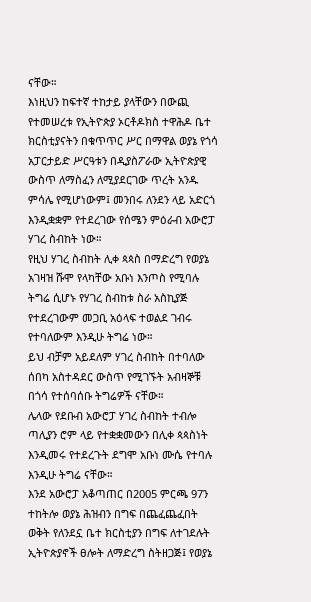ናቸው።
እነዚህን ከፍተኛ ተከታይ ያላቸውን በውጪ የተመሠረቱ የኢትዮጵያ ኦርቶዶክስ ተዋሕዶ ቤተ ክርስቲያናትን በቁጥጥር ሥር በማዋል ወያኔ የጎሳ አፓርታይድ ሥርዓቱን በዲያስፖራው ኢትዮጵያዊ ውስጥ ለማስፈን ለሚያደርገው ጥረት አንዱ ምሳሌ የሚሆነውም፤ መንበሩ ለንደን ላይ አድርጎ እንዲቋቋም የተደረገው የሰሜን ምዕራብ አውሮፓ ሃገረ ስብከት ነው።
የዚህ ሃገረ ስብከት ሊቀ ጳጳስ በማድረግ የወያኔ አገዛዝ ሹሞ የላካቸው አቡነ እንጦስ የሚባሉ ትግሬ ሲሆኑ የሃገረ ስብከቱ ስራ አስኪያጅ የተደረገውም መጋቢ አዕላፍ ተወልደ ገብሩ የተባለውም እንዲሁ ትግሬ ነው።
ይህ ብቻም አይደለም ሃገረ ስብከት በተባለው ሰበካ አስተዳደር ውስጥ የሚገኙት አብዛኞቹ በጎሳ የተሰባሰቡ ትግሬዎች ናቸው።
ሌላው የደቡብ አውሮፓ ሃገረ ስብከት ተብሎ ጣሊያን ሮም ላይ የተቋቋመውን በሊቀ ጳጳስነት እንዲመሩ የተደረጉት ደግሞ አቡነ ሙሴ የተባሉ እንዲሁ ትግሬ ናቸው።
እንደ አውሮፓ አቆጣጠር በ2005 ምርጫ 97ን ተከትሎ ወያኔ ሕዝብን በግፍ በጨፈጨፈበት ወቅት የለንደኗ ቤተ ክርስቲያን በግፍ ለተገደሉት ኢትዮጵያኖች ፀሎት ለማድረግ ስትዘጋጅ፤ የወያኔ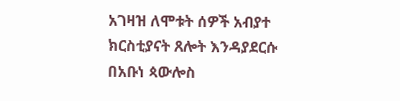አገዛዝ ለሞቱት ሰዎች አብያተ ክርስቲያናት ጸሎት እንዳያደርሱ በአቡነ ጳውሎስ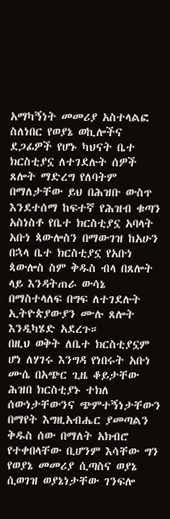አማካኝነት መመሪያ አስተላልፎ ስለነበር የወያኔ ወኪሎችና ደጋፊዎች የሆኑ ካህናት ቤተ ክርስቲያኗ ለተገደሉት ሰዎች ጸሎት ማድረግ የለባትም በማለታቸው ይህ በሕዝቡ ውስጥ እንደተሰማ ከፍተኛ የሕዝብ ቁጣን አስነስቶ የቤተ ክርስቲያኗ አባላት አቡነ ጳውሎስን በማውገዝ ከአሁን በኋላ ቤተ ክርስቲያኗ የአቡነ ጳውሎስ ስም ቅዱስ ብላ በጸሎት ላይ እንዳትጠራ ውሳኔ በማስተላለፍ በግፍ ለተገደሉት ኢትዮጵያውያን ሙሉ ጸሎት እንዲካሄድ አደረጉ።
በዚህ ወቅት ለቤተ ክርስቲያኗም ሆነ ለሃገሩ እንግዳ የነበሩት አቡነ ሙሴ በአጭር ጊዜ ቆይታቸው ሕዝበ ክርስቲያኑ ተክለ ሰውነታቸውንና ጭምተኝነታቸውን በማየት እግዚአብሔር ያመጣልን ቅዱስ ሰው በማለት አክብሮ የተቀበላቸው ቢሆንም እሳቸው ግን የወያኔ መመሪያ ሲጣስና ወያኔ ሲወገዝ ወያኔነታቸው ገንፍሎ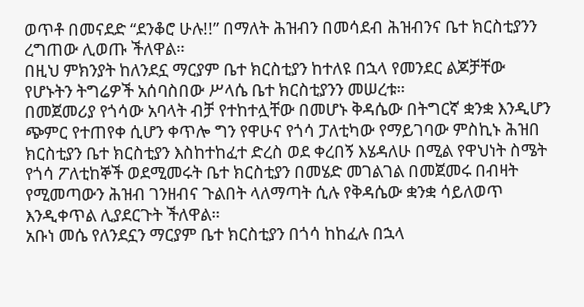ወጥቶ በመናደድ “ደንቆሮ ሁሉ!!” በማለት ሕዝብን በመሳደብ ሕዝብንና ቤተ ክርስቲያንን ረግጠው ሊወጡ ችለዋል።
በዚህ ምክንያት ከለንደኗ ማርያም ቤተ ክርስቲያን ከተለዩ በኋላ የመንደር ልጆቻቸው የሆኑትን ትግሬዎች አሰባስበው ሥላሴ ቤተ ክርስቲያንን መሠረቱ።
በመጀመሪያ የጎሳው አባላት ብቻ የተከተሏቸው በመሆኑ ቅዳሴው በትግርኛ ቋንቋ እንዲሆን ጭምር የተጠየቀ ሲሆን ቀጥሎ ግን የዋሁና የጎሳ ፓለቲካው የማይገባው ምስኪኑ ሕዝበ ክርስቲያን ቤተ ክርስቲያን እስከተከፈተ ድረስ ወደ ቀረበኝ እሄዳለሁ በሚል የዋህነት ስሜት የጎሳ ፖለቲከኞች ወደሚመሩት ቤተ ክርስቲያን በመሄድ መገልገል በመጀመሩ በብዛት የሚመጣውን ሕዝብ ገንዘብና ጉልበት ላለማጣት ሲሉ የቅዳሴው ቋንቋ ሳይለወጥ እንዲቀጥል ሊያደርጉት ችለዋል።
አቡነ መሴ የለንደኗን ማርያም ቤተ ክርስቲያን በጎሳ ከከፈሉ በኋላ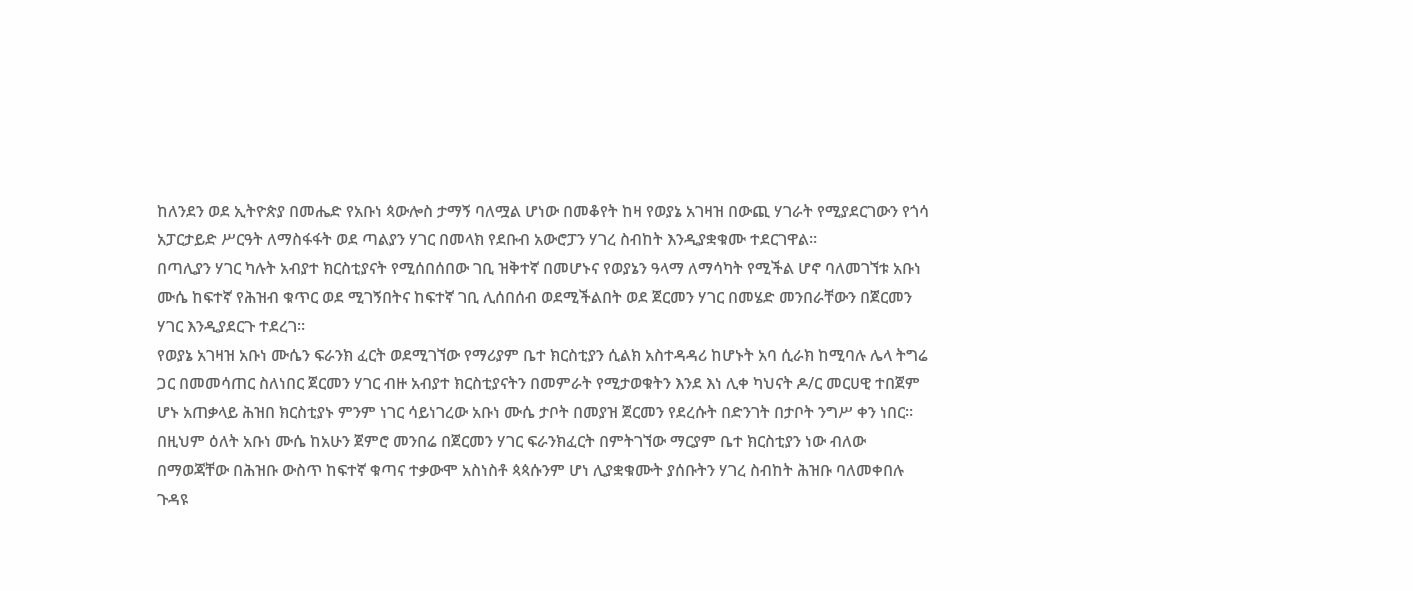ከለንደን ወደ ኢትዮጵያ በመሔድ የአቡነ ጳውሎስ ታማኝ ባለሟል ሆነው በመቆየት ከዛ የወያኔ አገዛዝ በውጪ ሃገራት የሚያደርገውን የጎሳ አፓርታይድ ሥርዓት ለማስፋፋት ወደ ጣልያን ሃገር በመላክ የደቡብ አውሮፓን ሃገረ ስብከት እንዲያቋቁሙ ተደርገዋል።
በጣሊያን ሃገር ካሉት አብያተ ክርስቲያናት የሚሰበሰበው ገቢ ዝቅተኛ በመሆኑና የወያኔን ዓላማ ለማሳካት የሚችል ሆኖ ባለመገኘቱ አቡነ ሙሴ ከፍተኛ የሕዝብ ቁጥር ወደ ሚገኝበትና ከፍተኛ ገቢ ሊሰበሰብ ወደሚችልበት ወደ ጀርመን ሃገር በመሄድ መንበራቸውን በጀርመን ሃገር እንዲያደርጉ ተደረገ።
የወያኔ አገዛዝ አቡነ ሙሴን ፍራንክ ፈርት ወደሚገኘው የማሪያም ቤተ ክርስቲያን ሲልክ አስተዳዳሪ ከሆኑት አባ ሲራክ ከሚባሉ ሌላ ትግሬ ጋር በመመሳጠር ስለነበር ጀርመን ሃገር ብዙ አብያተ ክርስቲያናትን በመምራት የሚታወቁትን እንደ እነ ሊቀ ካህናት ዶ/ር መርሀዊ ተበጀም ሆኑ አጠቃላይ ሕዝበ ክርስቲያኑ ምንም ነገር ሳይነገረው አቡነ ሙሴ ታቦት በመያዝ ጀርመን የደረሱት በድንገት በታቦት ንግሥ ቀን ነበር።
በዚህም ዕለት አቡነ ሙሴ ከአሁን ጀምሮ መንበሬ በጀርመን ሃገር ፍራንክፈርት በምትገኘው ማርያም ቤተ ክርስቲያን ነው ብለው በማወጃቸው በሕዝቡ ውስጥ ከፍተኛ ቁጣና ተቃውሞ አስነስቶ ጳጳሱንም ሆነ ሊያቋቁሙት ያሰቡትን ሃገረ ስብከት ሕዝቡ ባለመቀበሉ ጉዳዩ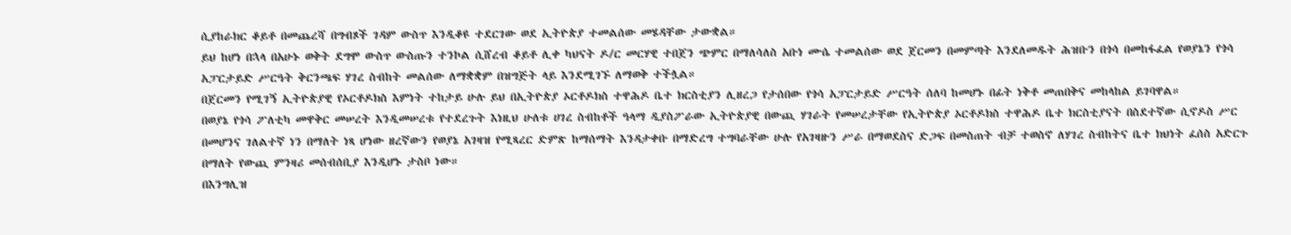ሲያከራክር ቆይቶ በመጨረሻ በግብጾች ገዳም ውስጥ እንዲቆዩ ተደርገው ወደ ኢትዮጵያ ተመልሰው መሄዳቸው ታውቋል።
ይህ ከሆነ በኋላ በአሁኑ ወቅት ደግሞ ውስጥ ውስጡን ተንኮል ሲሸረብ ቆይቶ ሊቀ ካህናት ዶ/ር መርሃዊ ተበጀን ጭምር በማለሳለስ አቡነ ሙሴ ተመልሰው ወደ ጀርመን በመምጣት እንደለመዱት ሕዝቡን በጎሳ በመከፋፈል የወያኔን የጎሳ አፓርታይድ ሥርዓት ቅርንጫፍ ሃገረ ስብከት መልሰው ለማቋቋም በዝግጅት ላይ እንደሚገኙ ለማወቅ ተችሏል።
በጀርመን የሚገኝ ኢትዮጵያዊ የኦርቶዶክስ እምነት ተከታይ ሁሉ ይህ በኢትዮጵያ ኦርቶዶክስ ተዋሕዶ ቤተ ክርስቲያን ሊዘረጋ የታሰበው የጎሳ አፓርታይድ ሥርዓት ሰለባ ከመሆኑ በፊት ነቅቶ መጠበቅና መከላከል ይገባዋል።
በወያኔ የጎሳ ፖለቲካ መዋቅር መሠረት እንዲመሠረቱ የተደረጉት እነዚህ ሁለቱ ሀገረ ስብከቶች ዓላማ ዲያስፖራው ኢትዮጵያዊ በውጪ ሃገራት የመሠረታቸው የኢትዮጵያ ኦርቶዶክስ ተዋሕዶ ቤተ ክርስቲያናት በስደተኛው ሲኖዶስ ሥር በመሆንና ገለልተኛ ነን በማለት ነጻ ሆነው ዘረኛውን የወያኔ አገዛዝ የሚጻረር ድምጽ ከማሰማት እንዳታቀቡ በማድረግ ተግባራቸው ሁሉ የአገዛዙን ሥራ በማወደስና ድጋፍ በመስጠት ብቻ ተወስኖ ለሃገረ ስብከትና ቤተ ክህነት ፈሰስ አድርጉ በማለት የውጪ ምንዛሪ መሰብሰቢያ እንዲሆኑ ታስቦ ነው።
በእንግሊዝ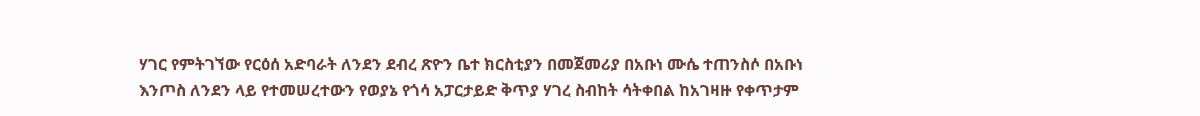ሃገር የምትገኘው የርዕሰ አድባራት ለንደን ደብረ ጽዮን ቤተ ክርስቲያን በመጀመሪያ በአቡነ ሙሴ ተጠንስሶ በአቡነ እንጦስ ለንደን ላይ የተመሠረተውን የወያኔ የጎሳ አፓርታይድ ቅጥያ ሃገረ ስብከት ሳትቀበል ከአገዛዙ የቀጥታም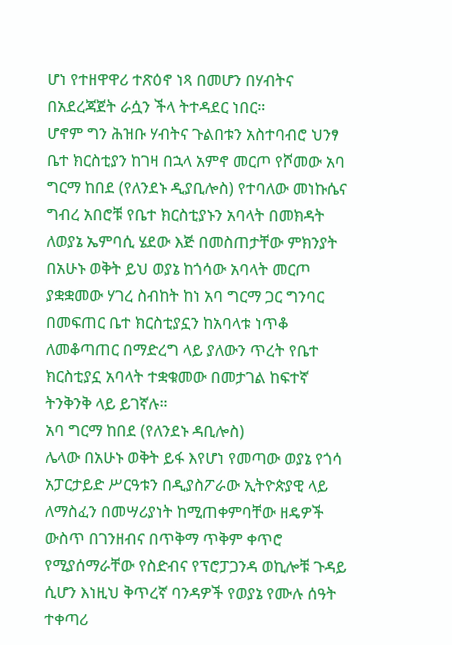ሆነ የተዘዋዋሪ ተጽዕኖ ነጻ በመሆን በሃብትና በአደረጃጀት ራሷን ችላ ትተዳደር ነበር።
ሆኖም ግን ሕዝቡ ሃብትና ጉልበቱን አስተባብሮ ህንፃ ቤተ ክርስቲያን ከገዛ በኋላ አምኖ መርጦ የሾመው አባ ግርማ ከበደ (የለንደኑ ዲያቢሎስ) የተባለው መነኩሴና ግብረ አበሮቹ የቤተ ክርስቲያኑን አባላት በመክዳት ለወያኔ ኤምባሲ ሄደው እጅ በመስጠታቸው ምክንያት በአሁኑ ወቅት ይህ ወያኔ ከጎሳው አባላት መርጦ ያቋቋመው ሃገረ ስብከት ከነ አባ ግርማ ጋር ግንባር በመፍጠር ቤተ ክርስቲያኗን ከአባላቱ ነጥቆ ለመቆጣጠር በማድረግ ላይ ያለውን ጥረት የቤተ ክርስቲያኗ አባላት ተቋቁመው በመታገል ከፍተኛ ትንቅንቅ ላይ ይገኛሉ።
አባ ግርማ ከበደ (የለንደኑ ዳቢሎስ)
ሌላው በአሁኑ ወቅት ይፋ እየሆነ የመጣው ወያኔ የጎሳ አፓርታይድ ሥርዓቱን በዲያስፖራው ኢትዮጵያዊ ላይ ለማስፈን በመሣሪያነት ከሚጠቀምባቸው ዘዴዎች ውስጥ በገንዘብና በጥቅማ ጥቅም ቀጥሮ የሚያሰማራቸው የስድብና የፕሮፓጋንዳ ወኪሎቹ ጉዳይ ሲሆን እነዚህ ቅጥረኛ ባንዳዎች የወያኔ የሙሉ ሰዓት ተቀጣሪ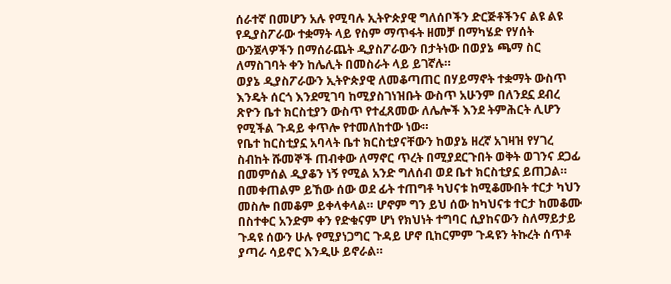ሰራተኛ በመሆን አሉ የሚባሉ ኢትዮጵያዊ ግለሰቦችን ድርጅቶችንና ልዩ ልዩ የዲያስፖራው ተቋማት ላይ የስም ማጥፋት ዘመቻ በማካሄድ የሃሰት ውንጀላዎችን በማሰራጨት ዲያስፖራውን በታትነው በወያኔ ጫማ ስር ለማስገባት ቀን ከሌሊት በመስራት ላይ ይገኛሉ።
ወያኔ ዲያስፖራውን ኢትዮጵያዊ ለመቆጣጠር በሃይማኖት ተቋማት ውስጥ እንዴት ሰርጎ እንደሚገባ ከሚያስገነዝቡት ውስጥ አሁንም በለንደኗ ደብረ ጽዮን ቤተ ክርስቲያን ውስጥ የተፈጸመው ለሌሎች እንደ ትምሕርት ሊሆን የሚችል ጉዳይ ቀጥሎ የተመለከተው ነው።
የቤተ ከርስቲያኗ አባላት ቤተ ክርስቲያናቸውን ከወያኔ ዘረኛ አገዛዝ የሃገረ ስብከት ሹመኞች ጠብቀው ለማኖር ጥረት በሚያደርጉበት ወቅት ወገንና ደጋፊ በመምሰል ዲያቆን ነኝ የሚል አንድ ግለሰብ ወደ ቤተ ክርስቲያኗ ይጠጋል። በመቀጠልም ይኸው ሰው ወደ ፊት ተጠግቶ ካህናቱ ከሚቆሙበት ተርታ ካህን መስሎ በመቆም ይቀላቀላል። ሆኖም ግን ይህ ሰው ከካህናቱ ተርታ ከመቆሙ በስተቀር አንድም ቀን የድቁናም ሆነ የክህነት ተግባር ሲያከናውን ስለማይታይ ጉዳዩ ሰውን ሁሉ የሚያነጋግር ጉዳይ ሆኖ ቢከርምም ጉዳዩን ትኩረት ሰጥቶ ያጣራ ሳይኖር እንዲሁ ይኖራል።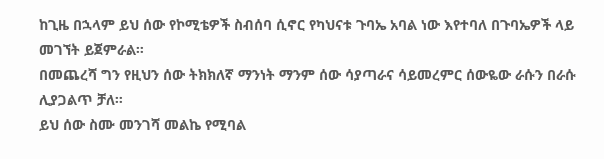ከጊዜ በኋላም ይህ ሰው የኮሚቴዎች ስብሰባ ሲኖር የካህናቱ ጉባኤ አባል ነው እየተባለ በጉባኤዎች ላይ መገኘት ይጀምራል።
በመጨረሻ ግን የዚህን ሰው ትክክለኛ ማንነት ማንም ሰው ሳያጣራና ሳይመረምር ሰውዬው ራሱን በራሱ ሊያጋልጥ ቻለ።
ይህ ሰው ስሙ መንገሻ መልኬ የሚባል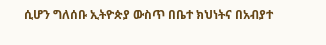ሲሆን ግለሰቡ ኢትዮጵያ ውስጥ በቤተ ክህነትና በአብያተ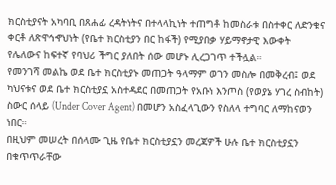ክርስቲያናት አካባቢ በጸሐፊ ረዳትነትና በተላላኪነት ተጠግቶ ከመስራቱ በስተቀር ለድንቁና ቀርቶ ለጽዋኅኆህነት (የቤተ ክርስቲያን በር ከፋች) የሚያበቃ ሃይማኖታዊ እውቀት የሌለውና ከፍተኛ የባህሪ ችግር ያለበት ሰው መሆኑ ሊረጋገጥ ተችሏል።
የመንገሻ መልኬ ወደ ቤተ ክርስቲያኑ መጠጋት ዓላማም ወገን መስሎ በመቅረብ፤ ወደ ካህናቱና ወደ ቤተ ክርስቲያኗ አስተዳደር በመጠጋት የአቡነ እንጦስ (የወያኔ ሃገረ ስብከት) ስውር ሰላይ (Under Cover Agent) በመሆን አስፈላጊውን የስለላ ተግባር ለማከናወን ነበር።
በዚህም መሠረት በሰላሙ ጊዜ የቤተ ክርስቲያኗን መረጃዎች ሁሉ ቤተ ክርስቲያኗን በቁጥጥራቸው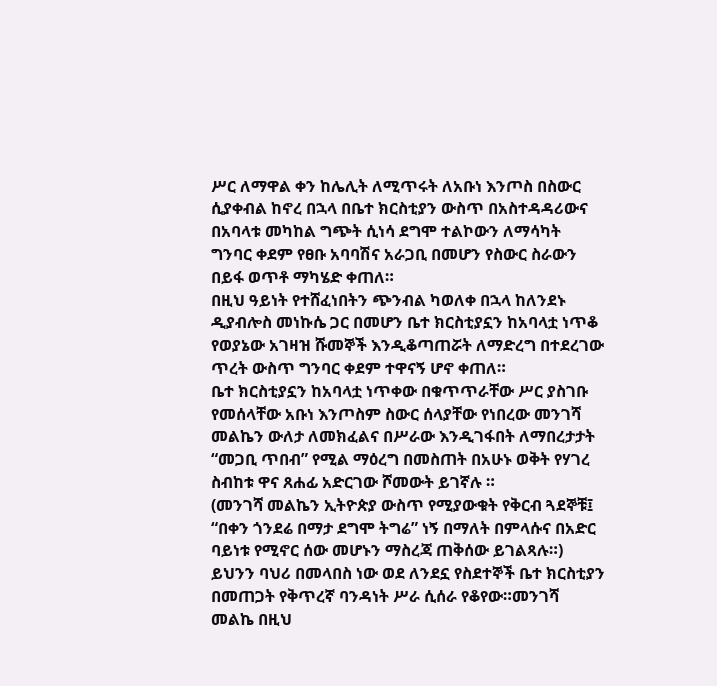ሥር ለማዋል ቀን ከሌሊት ለሚጥሩት ለአቡነ እንጦስ በስውር ሲያቀብል ከኖረ በኋላ በቤተ ክርስቲያን ውስጥ በአስተዳዳሪውና በአባላቱ መካከል ግጭት ሲነሳ ደግሞ ተልኮውን ለማሳካት ግንባር ቀደም የፀቡ አባባሽና አራጋቢ በመሆን የስውር ስራውን በይፋ ወጥቶ ማካሄድ ቀጠለ።
በዚህ ዓይነት የተሸፈነበትን ጭንብል ካወለቀ በኋላ ከለንደኑ ዲያብሎስ መነኩሴ ጋር በመሆን ቤተ ክርስቲያኗን ከአባላቷ ነጥቆ የወያኔው አገዛዝ ሹመኞች እንዲቆጣጠሯት ለማድረግ በተደረገው ጥረት ውስጥ ግንባር ቀደም ተዋናኝ ሆኖ ቀጠለ።
ቤተ ክርስቲያኗን ከአባላቷ ነጥቀው በቁጥጥራቸው ሥር ያስገቡ የመሰላቸው አቡነ እንጦስም ስውር ሰላያቸው የነበረው መንገሻ መልኬን ውለታ ለመክፈልና በሥራው እንዲገፋበት ለማበረታታት “መጋቢ ጥበብ” የሚል ማዕረግ በመስጠት በአሁኑ ወቅት የሃገረ ስብከቱ ዋና ጸሐፊ አድርገው ሾመውት ይገኛሉ ።
(መንገሻ መልኬን ኢትዮጵያ ውስጥ የሚያውቁት የቅርብ ጓደኞቹ፤ “በቀን ጎንደሬ በማታ ደግሞ ትግሬ” ነኝ በማለት በምላሱና በአድር ባይነቱ የሚኖር ሰው መሆኑን ማስረጃ ጠቅሰው ይገልጻሉ።)
ይህንን ባህሪ በመላበስ ነው ወደ ለንደኗ የስደተኞች ቤተ ክርስቲያን በመጠጋት የቅጥረኛ ባንዳነት ሥራ ሲሰራ የቆየው።መንገሻ መልኬ በዚህ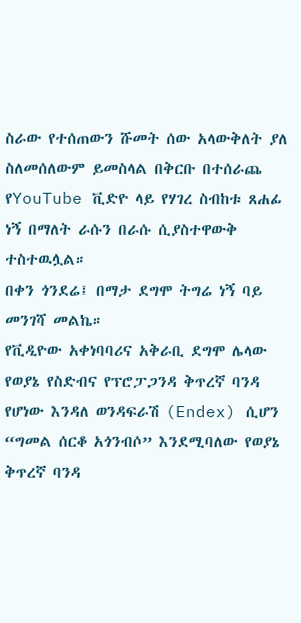ስራው የተሰጠውን ሹመት ሰው አላውቅለት ያለ ስለመሰለውም ይመስላል በቅርቡ በተሰራጨ የYouTube ቪድዮ ላይ የሃገረ ስብከቱ ጸሐፊ ነኝ በማለት ራሱን በራሱ ሲያስተዋውቅ ተስተዉሏል።
በቀን ጎንደሬ፤ በማታ ደግሞ ትግሬ ነኝ ባይ መንገሻ መልኬ።
የቪዲዮው አቀነባባሪና አቅራቢ ደግሞ ሌላው የወያኔ የስድብና የፕሮፓጋንዳ ቅጥረኛ ባንዳ የሆነው እንዳለ ወንዳፍራሽ (Endex) ሲሆን “ግመል ሰርቆ አጎንብሶ” እንደሚባለው የወያኔ ቅጥረኛ ባንዳ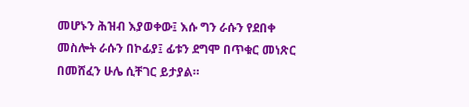መሆኑን ሕዝብ እያወቀው፤ እሱ ግን ራሱን የደበቀ መስሎት ራሱን በኮፊያ፤ ፊቱን ደግሞ በጥቁር መነጽር በመሸፈን ሁሌ ሲቸገር ይታያል።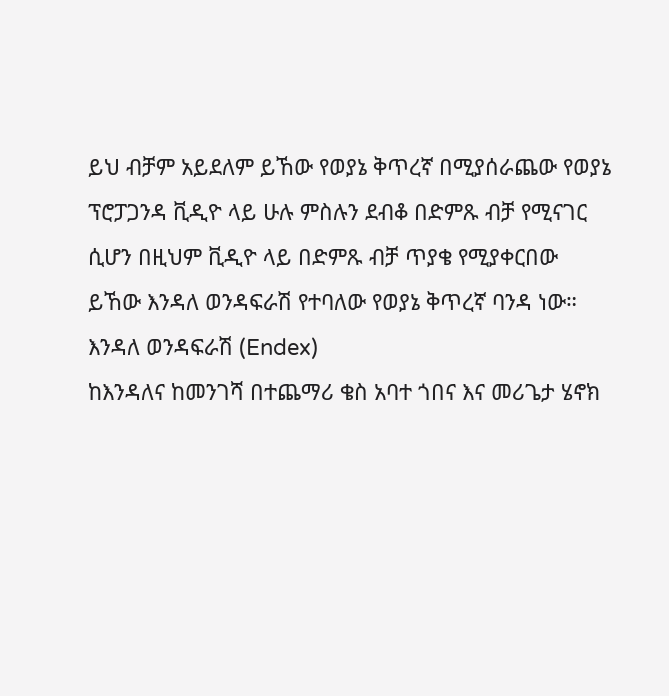ይህ ብቻም አይደለም ይኸው የወያኔ ቅጥረኛ በሚያሰራጨው የወያኔ ፕሮፓጋንዳ ቪዲዮ ላይ ሁሉ ምስሉን ደብቆ በድምጹ ብቻ የሚናገር ሲሆን በዚህም ቪዲዮ ላይ በድምጹ ብቻ ጥያቄ የሚያቀርበው ይኸው እንዳለ ወንዳፍራሽ የተባለው የወያኔ ቅጥረኛ ባንዳ ነው።
እንዳለ ወንዳፍራሽ (Endex)
ከእንዳለና ከመንገሻ በተጨማሪ ቄስ አባተ ጎበና እና መሪጌታ ሄኖክ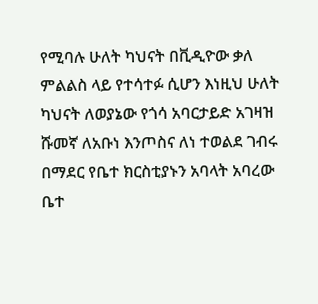የሚባሉ ሁለት ካህናት በቪዲዮው ቃለ ምልልስ ላይ የተሳተፉ ሲሆን እነዚህ ሁለት ካህናት ለወያኔው የጎሳ አባርታይድ አገዛዝ ሹመኛ ለአቡነ እንጦስና ለነ ተወልደ ገብሩ በማደር የቤተ ክርስቲያኑን አባላት አባረው ቤተ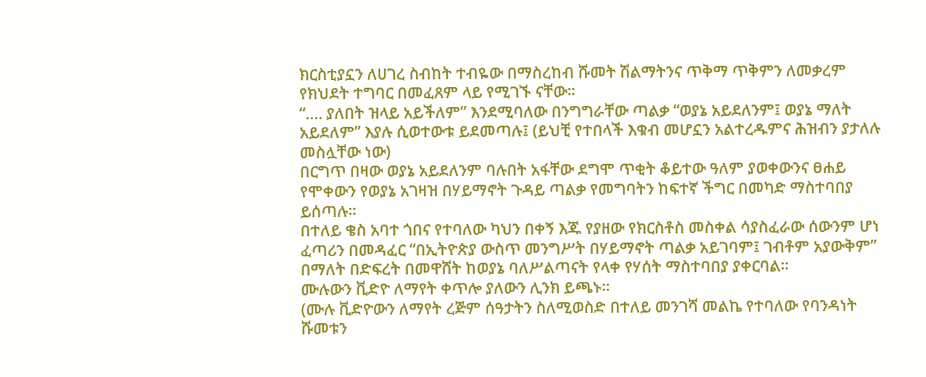ክርስቲያኗን ለሀገረ ስብከት ተብዬው በማስረከብ ሹመት ሽልማትንና ጥቅማ ጥቅምን ለመቃረም የክህደት ተግባር በመፈጸም ላይ የሚገኙ ናቸው።
“…. ያለበት ዝላይ አይችለም” እንደሚባለው በንግግራቸው ጣልቃ “ወያኔ አይደለንም፤ ወያኔ ማለት አይደለም” እያሉ ሲወተውቱ ይደመጣሉ፤ (ይህቺ የተበላች እቁብ መሆኗን አልተረዱምና ሕዝብን ያታለሉ መስሏቸው ነው)
በርግጥ በዛው ወያኔ አይደለንም ባሉበት አፋቸው ደግሞ ጥቂት ቆይተው ዓለም ያወቀውንና ፀሐይ የሞቀውን የወያኔ አገዛዝ በሃይማኖት ጉዳይ ጣልቃ የመግባትን ከፍተኛ ችግር በመካድ ማስተባበያ ይሰጣሉ።
በተለይ ቄስ አባተ ጎበና የተባለው ካህን በቀኝ እጁ የያዘው የክርስቶስ መስቀል ሳያስፈራው ሰውንም ሆነ ፈጣሪን በመዳፈር “በኢትዮጵያ ውስጥ መንግሥት በሃይማኖት ጣልቃ አይገባም፤ ገብቶም አያውቅም” በማለት በድፍረት በመዋሸት ከወያኔ ባለሥልጣናት የላቀ የሃሰት ማስተባበያ ያቀርባል።
ሙሉውን ቪድዮ ለማየት ቀጥሎ ያለውን ሊንክ ይጫኑ።
(ሙሉ ቪድዮውን ለማየት ረጅም ሰዓታትን ስለሚወስድ በተለይ መንገሻ መልኬ የተባለው የባንዳነት ሹመቱን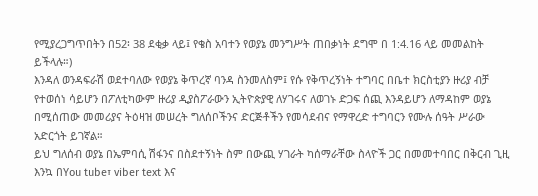የሚያረጋግጥበትን በ52፡ 38 ደቂቃ ላይ፤ የቄስ አባተን የወያኔ መንግሥት ጠበቃነት ደግሞ በ 1:4.16 ላይ መመልከት ይችላሉ።)
እንዳለ ወንዳፍራሽ ወደተባለው የወያኔ ቅጥረኛ ባንዳ ስንመለስም፤ የሱ የቅጥረኝነት ተግባር በቤተ ክርስቲያን ዙሪያ ብቻ የተወሰነ ሳይሆን በፖለቲካውም ዙሪያ ዲያስፖራውን ኢትዮጵያዊ ለሃገሩና ለወገኑ ድጋፍ ሰጪ እንዳይሆን ለማዳከም ወያኔ በሚሰጠው መመሪያና ትዕዛዝ መሠረት ግለሰቦችንና ድርጅቶችን የመሳደብና የማዋረድ ተግባርን የሙሉ ሰዓት ሥራው አድርጎት ይገኛል።
ይህ ግለሰብ ወያኔ በኤምባሲ ሽፋንና በስደተኝነት ስም በውጪ ሃገራት ካሰማራቸው ስላዮች ጋር በመመተባበር በቅርብ ጊዚ እንኳ በYou tube፣ viber text እና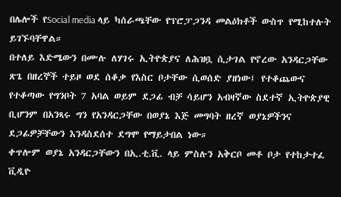በሌሎች የSocial media ላይ ካሰራጫቸው የፕሮፓጋንዳ መልዕክቶች ውስጥ የሚከተሉት ይገኙባቸዋል።
በተለይ እድሜውን በሙሉ ለሃገሩ ኢትዮጵያና ለሕዝቧ ሲታገል የኖረው አንዳርጋቸው ጽጌ በዘረኞች ተይዞ ወደ ሰቆቃ የእስር ቦታቸው ሲወሰድ ያዘነው፤ የተቆጨውና የተቆጣው የግንቦት 7 አባል ወይም ደጋፊ ብቻ ሳይሆን አብዛኛው ስደተኛ ኢትዮጵያዊ ቢሆንም በአንጻሩ ግን የአንዳርጋቸው በወያኔ እጅ መግባት ዘረኛ ወያኔዎችንና ደጋፊዎቻቸውን እንዳስደሰተ ደግሞ የማይታበል ነው።
ቀጥሎም ወያኔ አንዳርጋቸውን በኢ.ቲ.ቪ. ላይ ምስሉን አቅርቦ መቶ ቦታ የተከታተፈ ቪዲዮ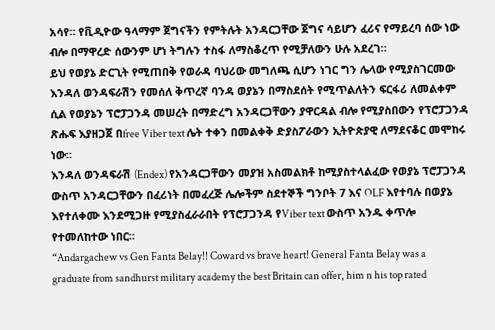አሳየ። የቪዲዮው ዓላማም ጀግናችን የምትሉት አንዳርጋቸው ጀግና ሳይሆን ፈሪና የማይረባ ሰው ነው ብሎ በማዋረድ ሰውንም ሆነ ትግሉን ተስፋ ለማስቆረጥ የሚቻለውን ሁሉ አደረገ።
ይህ የወያኔ ድርጊት የሚጠበቅ የወራዳ ባህሪው መግለጫ ሲሆን ነገር ግን ሌላው የሚያስገርመው እንዳለ ወንዳፍራሽን የመሰለ ቅጥረኛ ባንዳ ወያኔን በማስደሰት የሚጥልለትን ፍርፋሪ ለመልቀም ሲል የወያኔን ፕሮፓጋንዳ መሠረት በማድረግ አንዳርጋቸውን ያዋርዳል ብሎ የሚያስበውን የፕሮፓጋንዳ ጽሑፍ እያዘጋጀ በfree Viber text ሌት ተቀን በመልቀቅ ድያስፖራውን ኢትዮጵያዊ ለማደናቆር መሞከሩ ነው።
እንዳለ ወንዳፍራሽ (Endex) የአንዳርጋቸውን መያዝ አስመልክቶ ከሚያስተላልፈው የወያኔ ፕሮፓጋንዳ ውስጥ አንዳርጋቸውን በፈሪነት በመፈረጅ ሌሎችም ስደተኞች ግንቦት 7 እና OLF እየተባሉ በወያኔ እየተለቀሙ እንደሚጋዙ የሚያስፈራራበት የፕሮፓጋንዳ የViber text ውስጥ አንዱ ቀጥሎ የተመለከተው ነበር።
“Andargachew vs Gen Fanta Belay!! Coward vs brave heart! General Fanta Belay was a graduate from sandhurst military academy the best Britain can offer, him n his top rated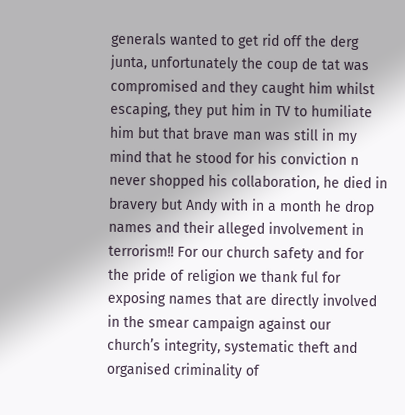generals wanted to get rid off the derg junta, unfortunately the coup de tat was compromised and they caught him whilst escaping, they put him in TV to humiliate him but that brave man was still in my mind that he stood for his conviction n never shopped his collaboration, he died in bravery but Andy with in a month he drop names and their alleged involvement in terrorism!! For our church safety and for the pride of religion we thank ful for exposing names that are directly involved in the smear campaign against our church’s integrity, systematic theft and organised criminality of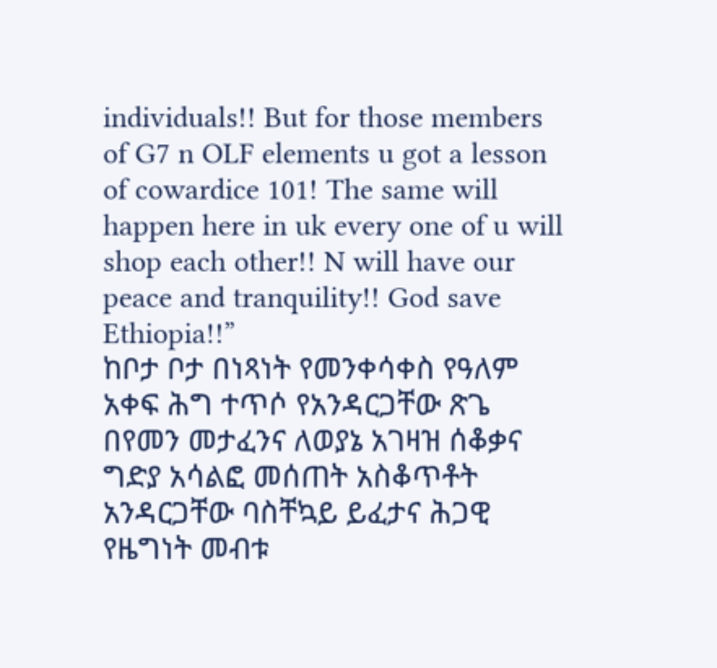individuals!! But for those members of G7 n OLF elements u got a lesson of cowardice 101! The same will happen here in uk every one of u will shop each other!! N will have our peace and tranquility!! God save Ethiopia!!”
ከቦታ ቦታ በነጻነት የመንቀሳቀስ የዓለም አቀፍ ሕግ ተጥሶ የአንዳርጋቸው ጽጌ በየመን መታፈንና ለወያኔ አገዛዝ ሰቆቃና ግድያ አሳልፎ መሰጠት አስቆጥቶት አንዳርጋቸው ባስቸኳይ ይፈታና ሕጋዊ የዜግነት መብቱ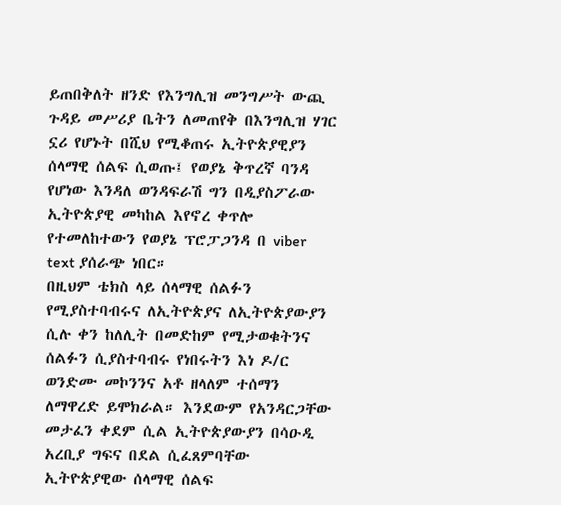ይጠበቅለት ዘንድ የእንግሊዝ መንግሥት ውጪ ጉዳይ መሥሪያ ቤትን ለመጠየቅ በእንግሊዝ ሃገር ኗሪ የሆኑት በሺህ የሚቆጠሩ ኢትዮጵያዊያን ሰላማዊ ሰልፍ ሲወጡ፤ የወያኔ ቅጥረኛ ባንዳ የሆነው እንዳለ ወንዳፍራሽ ግን በዲያስፖራው ኢትዮጵያዊ መካከል እየኖረ ቀጥሎ የተመለከተውን የወያኔ ፕሮፓጋንዳ በ viber text ያሰራጭ ነበር።
በዚህም ቴክስ ላይ ሰላማዊ ሰልፉን የሚያስተባብሩና ለኢትዮጵያና ለኢትዮጵያውያን ሲሉ ቀን ከለሊት በመድከም የሚታወቁትንና ሰልፉን ሲያስተባብሩ የነበሩትን እነ ዶ/ር ወንድሙ መኮንንና አቶ ዘላለም ተሰማን ለማዋረድ ይሞክራል። እንደውም የአንዳርጋቸው መታፈን ቀደም ሲል ኢትዮጵያውያን በሳዑዲ አረቢያ ግፍና በደል ሲፈጸምባቸው ኢትዮጵያዊው ሰላማዊ ሰልፍ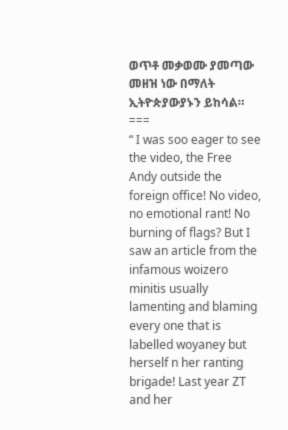ወጥቶ መቃወሙ ያመጣው መዘዝ ነው በማለት ኢትዮጵያውያኑን ይከሳል።
===
“ I was soo eager to see the video, the Free Andy outside the foreign office! No video, no emotional rant! No burning of flags? But I saw an article from the infamous woizero minitis usually lamenting and blaming every one that is labelled woyaney but herself n her ranting brigade! Last year ZT and her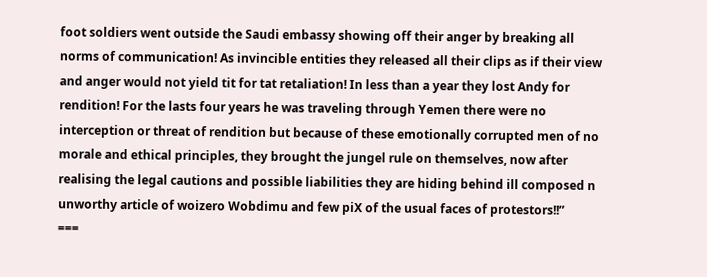foot soldiers went outside the Saudi embassy showing off their anger by breaking all norms of communication! As invincible entities they released all their clips as if their view and anger would not yield tit for tat retaliation! In less than a year they lost Andy for rendition! For the lasts four years he was traveling through Yemen there were no interception or threat of rendition but because of these emotionally corrupted men of no morale and ethical principles, they brought the jungel rule on themselves, now after realising the legal cautions and possible liabilities they are hiding behind ill composed n unworthy article of woizero Wobdimu and few piX of the usual faces of protestors!!”
===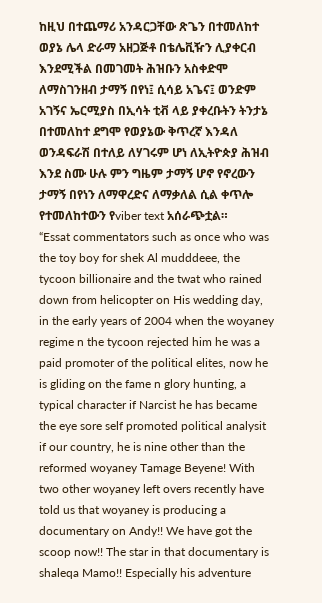ከዚህ በተጨማሪ አንዳርጋቸው ጽጌን በተመለከተ ወያኔ ሌላ ድራማ አዘጋጅቶ በቴሌቪዥን ሊያቀርብ እንደሚችል በመገመት ሕዝቡን አስቀድሞ ለማስገንዘብ ታማኝ በየነ፤ ሲሳይ አጌና፤ ወንድም አገኝና ኤርሚያስ በኢሳት ቲቭ ላይ ያቀረቡትን ትንታኔ በተመለከተ ደግሞ የወያኔው ቅጥረኛ እንዳለ ወንዳፍራሽ በተለይ ለሃገሩም ሆነ ለኢትዮጵያ ሕዝብ እንደ ስሙ ሁሉ ምን ግዜም ታማኝ ሆኖ የኖረውን ታማኝ በየነን ለማዋረድና ለማቃለል ሲል ቀጥሎ የተመለከተውን የviber text አሰራጭቷል።
“Essat commentators such as once who was the toy boy for shek Al mudddeee, the tycoon billionaire and the twat who rained down from helicopter on His wedding day, in the early years of 2004 when the woyaney regime n the tycoon rejected him he was a paid promoter of the political elites, now he is gliding on the fame n glory hunting, a typical character if Narcist he has became the eye sore self promoted political analysit if our country, he is nine other than the reformed woyaney Tamage Beyene! With two other woyaney left overs recently have told us that woyaney is producing a documentary on Andy!! We have got the scoop now!! The star in that documentary is shaleqa Mamo!! Especially his adventure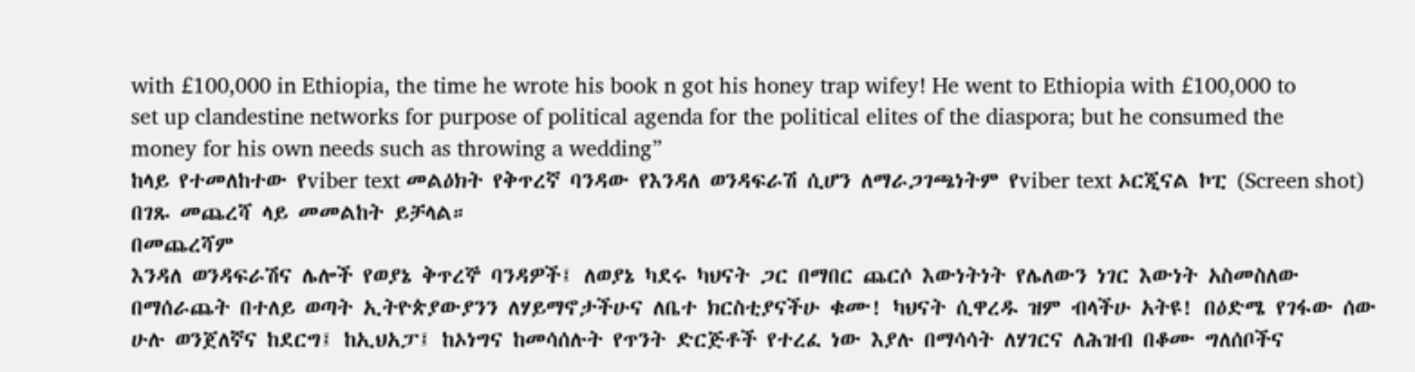with £100,000 in Ethiopia, the time he wrote his book n got his honey trap wifey! He went to Ethiopia with £100,000 to set up clandestine networks for purpose of political agenda for the political elites of the diaspora; but he consumed the money for his own needs such as throwing a wedding”
ከላይ የተመለከተው የviber text መልዕክት የቅጥረኛ ባንዳው የእንዳለ ወንዳፍራሽ ሲሆን ለማራጋገጫነትም የviber text ኦርጂናል ኮፒ (Screen shot) በገጹ መጨረሻ ላይ መመልከት ይቻላል።
በመጨረሻም
እንዳለ ወንዳፍራሽና ሌሎች የወያኔ ቅጥረኞ ባንዳዎች፤ ለወያኔ ካደሩ ካህናት ጋር በማበር ጨርሶ እውነትነት የሌለውን ነገር እውነት አስመስለው በማሰራጨት በተለይ ወጣት ኢትዮጵያውያንን ለሃይማኖታችሁና ለቤተ ክርስቲያናችሁ ቁሙ! ካህናት ሲዋረዱ ዝም ብላችሁ አትዩ! በዕድሜ የገፋው ሰው ሁሉ ወንጀለኛና ከደርግ፤ ከኢህአፓ፤ ከኦነግና ከመሳሰሉት የጥንት ድርጅቶች የተረፈ ነው እያሉ በማሳሳት ለሃገርና ለሕዝብ በቆሙ ግለሰቦችና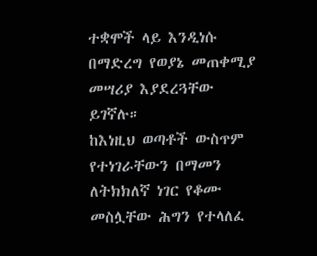ተቋሞች ላይ እንዲነሱ በማድረግ የወያኔ መጠቀሚያ መሣሪያ እያደረጓቸው ይገኛሉ።
ከእነዚህ ወጣቶች ውስጥም የተነገራቸውን በማመን ለትክክለኛ ነገር የቆሙ መስሏቸው ሕግን የተላለፈ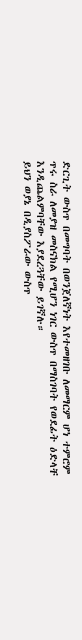ድርጊት ውስጥ በመግባት በወንጀለኛነት እየተመዘገቡ ለመማርም ሆነ ተምሮም ጥሩ ስራ ለመያዝ መስናክል የሚሆን ነገር ውስጥ በማስገባት የወደፊት ዕድላቸ እንዲጨልምባቸው እያደረጓቸው ይገኛሉ።
ይህን ወያኔ በዲያስፖራው ውስጥ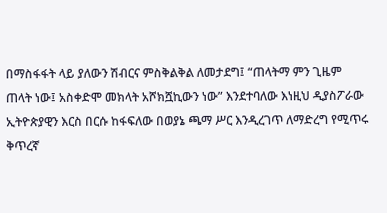በማስፋፋት ላይ ያለውን ሽብርና ምስቅልቅል ለመታደግ፤ “ጠላትማ ምን ጊዜም ጠላት ነው፤ አስቀድሞ መክላት አሾክሿኪውን ነው” እንደተባለው እነዚህ ዲያስፖራው ኢትዮጵያዊን እርስ በርሱ ከፋፍለው በወያኔ ጫማ ሥር እንዲረገጥ ለማድረግ የሚጥሩ ቅጥረኛ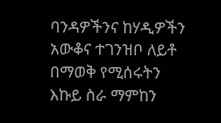ባንዳዎችንና ከሃዲዎችን አውቆና ተገንዝቦ ለይቶ በማወቅ የሚሰሩትን እኩይ ስራ ማምከን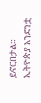ይኖርበታል።
ኢትዮጵያ አንድነቷ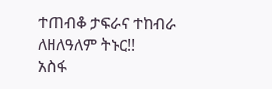ተጠብቆ ታፍራና ተከብራ ለዘለዓለም ትኑር!!
አስፋ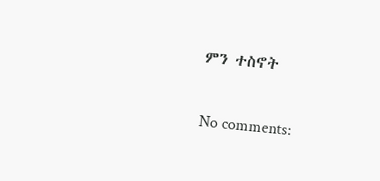ምን ተስኖት

No comments: